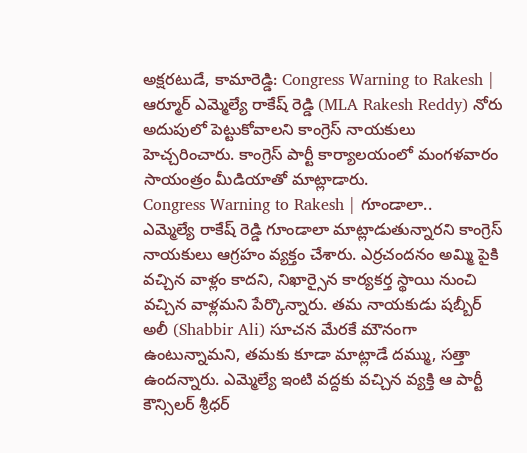అక్షరటుడే, కామారెడ్డి: Congress Warning to Rakesh | ఆర్మూర్ ఎమ్మెల్యే రాకేష్ రెడ్డి (MLA Rakesh Reddy) నోరు అదుపులో పెట్టుకోవాలని కాంగ్రెస్ నాయకులు హెచ్చరించారు. కాంగ్రెస్ పార్టీ కార్యాలయంలో మంగళవారం సాయంత్రం మీడియాతో మాట్లాడారు.
Congress Warning to Rakesh | గూండాలా..
ఎమ్మెల్యే రాకేష్ రెడ్డి గూండాలా మాట్లాడుతున్నారని కాంగ్రెస్ నాయకులు ఆగ్రహం వ్యక్తం చేశారు. ఎర్రచందనం అమ్మి పైకి వచ్చిన వాళ్లం కాదని, నిఖార్సైన కార్యకర్త స్థాయి నుంచి వచ్చిన వాళ్లమని పేర్కొన్నారు. తమ నాయకుడు షబ్బీర్ అలీ (Shabbir Ali) సూచన మేరకే మౌనంగా ఉంటున్నామని, తమకు కూడా మాట్లాడే దమ్ము, సత్తా ఉందన్నారు. ఎమ్మెల్యే ఇంటి వద్దకు వచ్చిన వ్యక్తి ఆ పార్టీ కౌన్సిలర్ శ్రీధర్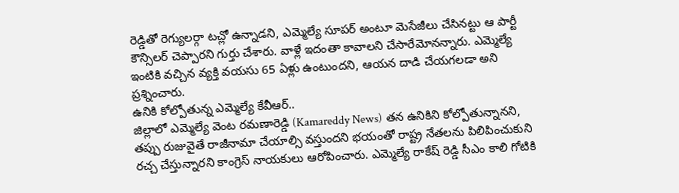రెడ్డితో రెగ్యులర్గా టచ్లో ఉన్నాడని, ఎమ్మెల్యే సూపర్ అంటూ మెసేజీలు చేసినట్టు ఆ పార్టీ కౌన్సిలర్ చెప్పారని గుర్తు చేశారు. వాళ్లే ఇదంతా కావాలని చేసారేమోనన్నారు. ఎమ్మెల్యే ఇంటికి వచ్చిన వ్యక్తి వయసు 65 ఏళ్లు ఉంటుందని, ఆయన దాడి చేయగలడా అని ప్రశ్నించారు.
ఉనికి కోల్పోతున్న ఎమ్మెల్యే కేవీఆర్..
జిల్లాలో ఎమ్మెల్యే వెంట రమణారెడ్డి (Kamareddy News) తన ఉనికిని కోల్పోతున్నానని, తప్పు రుజువైతే రాజీనామా చేయాల్సి వస్తుందని భయంతో రాష్ట్ర నేతలను పిలిపించుకుని రచ్చ చేస్తున్నారని కాంగ్రెస్ నాయకులు ఆరోపించారు. ఎమ్మెల్యే రాకేష్ రెడ్డి సీఎం కాలి గోటికి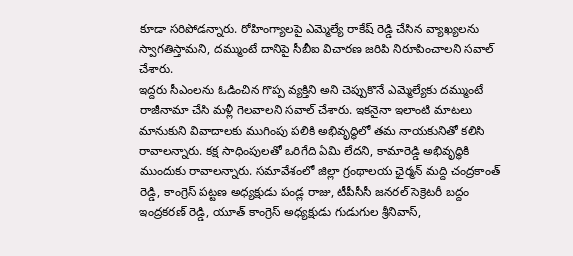కూడా సరిపోడన్నారు. రోహింగ్యాలపై ఎమ్మెల్యే రాకేష్ రెడ్డి చేసిన వ్యాఖ్యలను స్వాగతిస్తామని, దమ్ముంటే దానిపై సీబీఐ విచారణ జరిపి నిరూపించాలని సవాల్ చేశారు.
ఇద్దరు సీఎంలను ఓడించిన గొప్ప వ్యక్తిని అని చెప్పుకొనే ఎమ్మెల్యేకు దమ్ముంటే రాజీనామా చేసి మళ్లీ గెలవాలని సవాల్ చేశారు. ఇకనైనా ఇలాంటి మాటలు మానుకుని వివాదాలకు ముగింపు పలికి అభివృద్ధిలో తమ నాయకునితో కలిసి రావాలన్నారు. కక్ష సాధింపులతో ఒరిగేది ఏమి లేదని, కామారెడ్డి అభివృద్ధికి ముందుకు రావాలన్నారు. సమావేశంలో జిల్లా గ్రంథాలయ ఛైర్మన్ మద్ది చంద్రకాంత్ రెడ్డి, కాంగ్రెస్ పట్టణ అధ్యక్షుడు పండ్ల రాజు, టీపీసీసీ జనరల్ సెక్రెటరీ బద్దం ఇంద్రకరణ్ రెడ్డి, యూత్ కాంగ్రెస్ అధ్యక్షుడు గుడుగుల శ్రీనివాస్,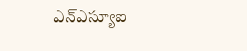ఎన్ఎస్యూఐ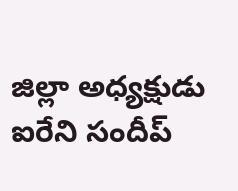జిల్లా అధ్యక్షుడు ఐరేని సందీప్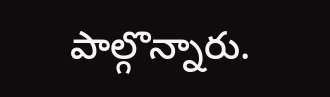పాల్గొన్నారు.